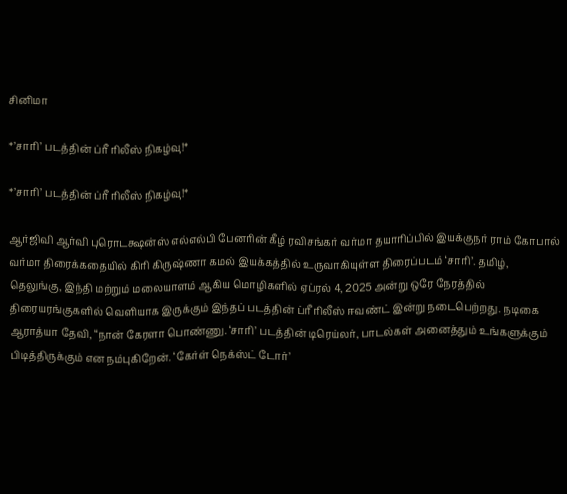சினிமா

*’சாரி’ படத்தின் ப்ரீ ரிலீஸ் நிகழ்வு!*

*’சாரி’ படத்தின் ப்ரீ ரிலீஸ் நிகழ்வு!*

ஆர்ஜிவி ஆர்வி புரொடக்ஷன்ஸ் எல்எல்பி பேனரின் கீழ் ரவிசங்கர் வர்மா தயாரிப்பில் இயக்குநர் ராம் கோபால் வர்மா திரைக்கதையில் கிரி கிருஷ்ணா கமல் இயக்கத்தில் உருவாகியுள்ள திரைப்படம் ‘சாரி’. தமிழ், தெலுங்கு, இந்தி மற்றும் மலையாளம் ஆகிய மொழிகளில் ஏப்ரல் 4, 2025 அன்று ஒரே நேரத்தில் திரையரங்குகளில் வெளியாக இருக்கும் இந்தப் படத்தின் ப்ரீ ரிலீஸ் ஈவண்ட் இன்று நடைபெற்றது. நடிகை ஆராத்யா தேவி, “நான் கேரளா பொண்ணு. ‘சாரி’ படத்தின் டிரெய்லர், பாடல்கள் அனைத்தும் உங்களுக்கும் பிடித்திருக்கும் என நம்புகிறேன். ‘கேர்ள் நெக்ஸ்ட் டோர்’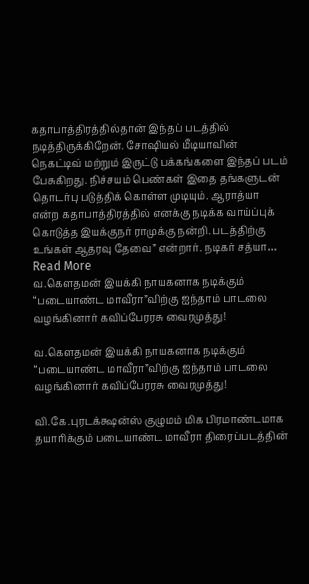கதாபாத்திரத்தில்தான் இந்தப் படத்தில் நடித்திருக்கிறேன். சோஷியல் மீடியாவின் நெகட்டிவ் மற்றும் இருட்டு பக்கங்களை இந்தப் படம் பேசுகிறது. நிச்சயம் பெண்கள் இதை தங்களுடன் தொடர்பு படுத்திக் கொள்ள முடியும். ஆராத்யா என்ற கதாபாத்திரத்தில் எனக்கு நடிக்க வாய்ப்புக் கொடுத்த இயக்குநர் ராமுக்கு நன்றி. படத்திற்கு உங்கள் ஆதரவு தேவை” என்றார். நடிகர் சத்யா…
Read More
வ.கௌதமன் இயக்கி நாயகனாக நடிக்கும் “படையாண்ட மாவீரா”விற்கு ஐந்தாம் பாடலை வழங்கினார் கவிப்பேரரசு வைரமுத்து!

வ.கௌதமன் இயக்கி நாயகனாக நடிக்கும் “படையாண்ட மாவீரா”விற்கு ஐந்தாம் பாடலை வழங்கினார் கவிப்பேரரசு வைரமுத்து!

வி.கே.புரடக்க்ஷன்ஸ் குழுமம் மிக பிரமாண்டமாக தயாரிக்கும் படையாண்ட மாவீரா திரைப்படத்தின்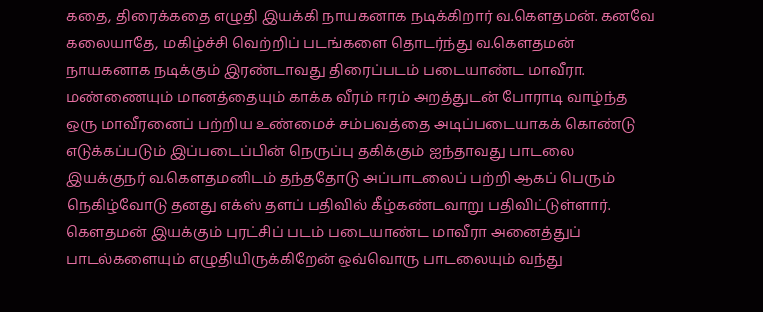கதை, திரைக்கதை எழுதி இயக்கி நாயகனாக நடிக்கிறார் வ.கௌதமன். கனவே கலையாதே, மகிழ்ச்சி வெற்றிப் படங்களை தொடர்ந்து வ.கௌதமன் நாயகனாக நடிக்கும் இரண்டாவது திரைப்படம் படையாண்ட மாவீரா. மண்ணையும் மானத்தையும் காக்க வீரம் ஈரம் அறத்துடன் போராடி வாழ்ந்த ஒரு மாவீரனைப் பற்றிய உண்மைச் சம்பவத்தை அடிப்படையாகக் கொண்டு எடுக்கப்படும் இப்படைப்பின் நெருப்பு தகிக்கும் ஐந்தாவது பாடலை இயக்குநர் வ.கௌதமனிடம் தந்ததோடு அப்பாடலைப் பற்றி ஆகப் பெரும் நெகிழ்வோடு தனது எக்ஸ் தளப் பதிவில் கீழ்கண்டவாறு பதிவிட்டுள்ளார். கௌதமன் இயக்கும் புரட்சிப் படம் படையாண்ட மாவீரா அனைத்துப் பாடல்களையும் எழுதியிருக்கிறேன் ஒவ்வொரு பாடலையும் வந்து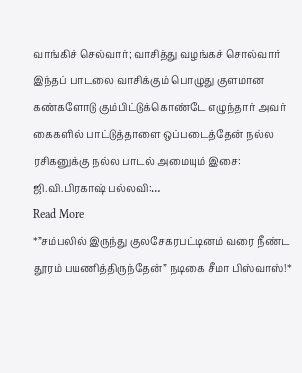வாங்கிச் செல்வார்; வாசித்து வழங்கச் சொல்வார் இந்தப் பாடலை வாசிக்கும் பொழுது குளமான கண்களோடு கும்பிட்டுக்கொண்டே எழுந்தார் அவர் கைகளில் பாட்டுத்தாளை ஒப்படைத்தேன் நல்ல ரசிகனுக்கு நல்ல பாடல் அமையும் இசை: ஜி.வி.பிரகாஷ் பல்லவி:…
Read More
*”சம்பலில் இருந்து குலசேகரபட்டினம் வரை நீண்ட தூரம் பயணித்திருந்தேன்” நடிகை சீமா பிஸ்வாஸ்!*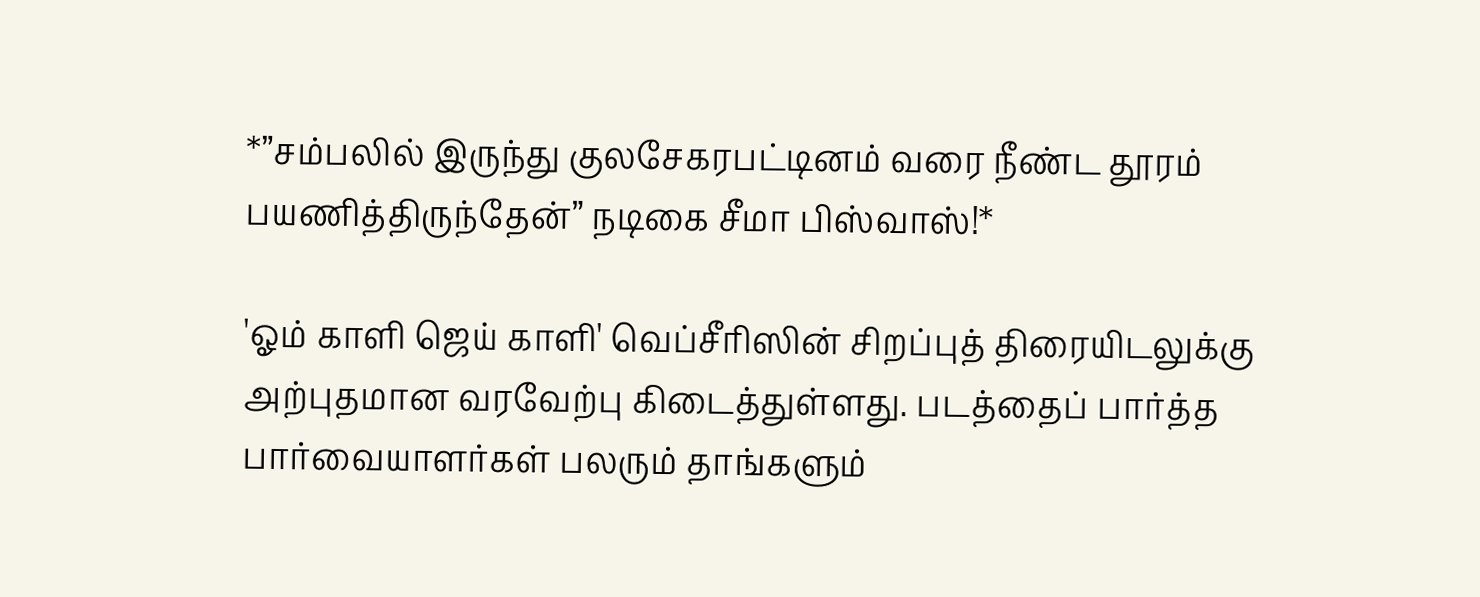*”சம்பலில் இருந்து குலசேகரபட்டினம் வரை நீண்ட தூரம் பயணித்திருந்தேன்” நடிகை சீமா பிஸ்வாஸ்!*

'ஓம் காளி ஜெய் காளி' வெப்சீரிஸின் சிறப்புத் திரையிடலுக்கு அற்புதமான வரவேற்பு கிடைத்துள்ளது. படத்தைப் பார்த்த பார்வையாளர்கள் பலரும் தாங்களும்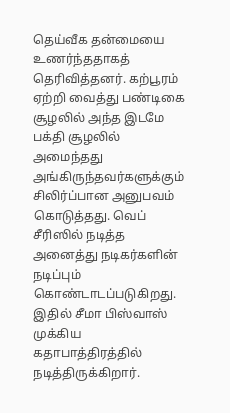தெய்வீக தன்மையை உணர்ந்ததாகத் தெரிவித்தனர். கற்பூரம் ஏற்றி வைத்து பண்டிகை சூழலில் அந்த இடமே பக்தி சூழலில் அமைந்தது அங்கிருந்தவர்களுக்கும் சிலிர்ப்பான அனுபவம் கொடுத்தது. வெப் சீரிஸில் நடித்த அனைத்து நடிகர்களின் நடிப்பும் கொண்டாடப்படுகிறது. இதில் சீமா பிஸ்வாஸ் முக்கிய கதாபாத்திரத்தில் நடித்திருக்கிறார்.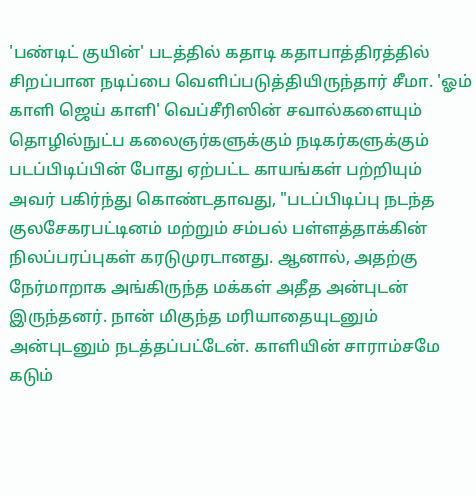'பண்டிட் குயின்' படத்தில் கதாடி கதாபாத்திரத்தில் சிறப்பான நடிப்பை வெளிப்படுத்தியிருந்தார் சீமா. 'ஓம் காளி ஜெய் காளி' வெப்சீரிஸின் சவால்களையும் தொழில்நுட்ப கலைஞர்களுக்கும் நடிகர்களுக்கும் படப்பிடிப்பின் போது ஏற்பட்ட காயங்கள் பற்றியும் அவர் பகிர்ந்து கொண்டதாவது, "படப்பிடிப்பு நடந்த குலசேகரபட்டினம் மற்றும் சம்பல் பள்ளத்தாக்கின் நிலப்பரப்புகள் கரடுமுரடானது. ஆனால், அதற்கு நேர்மாறாக அங்கிருந்த மக்கள் அதீத அன்புடன் இருந்தனர். நான் மிகுந்த மரியாதையுடனும் அன்புடனும் நடத்தப்பட்டேன். காளியின் சாராம்சமே கடும்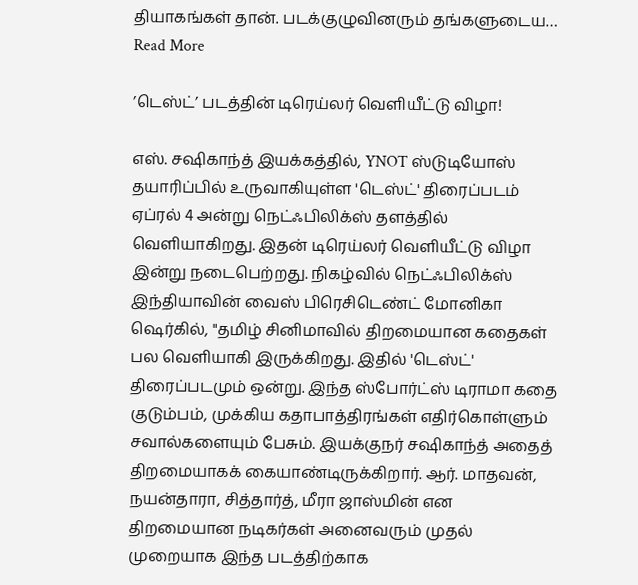தியாகங்கள் தான். படக்குழுவினரும் தங்களுடைய…
Read More

’டெஸ்ட்’ படத்தின் டிரெய்லர் வெளியீட்டு விழா!

எஸ். சஷிகாந்த் இயக்கத்தில், YNOT ஸ்டுடியோஸ் தயாரிப்பில் உருவாகியுள்ள 'டெஸ்ட்' திரைப்படம் ஏப்ரல் 4 அன்று நெட்ஃபிலிக்ஸ் தளத்தில் வெளியாகிறது. இதன் டிரெய்லர் வெளியீட்டு விழா இன்று நடைபெற்றது. நிகழ்வில் நெட்ஃபிலிக்ஸ் இந்தியாவின் வைஸ் பிரெசிடெண்ட் மோனிகா ஷெர்கில், "தமிழ் சினிமாவில் திறமையான கதைகள் பல வெளியாகி இருக்கிறது. இதில் 'டெஸ்ட்' திரைப்படமும் ஒன்று. இந்த ஸ்போர்ட்ஸ் டிராமா கதை குடும்பம், முக்கிய கதாபாத்திரங்கள் எதிர்கொள்ளும் சவால்களையும் பேசும். இயக்குநர் சஷிகாந்த் அதைத் திறமையாகக் கையாண்டிருக்கிறார். ஆர். மாதவன், நயன்தாரா, சித்தார்த், மீரா ஜாஸ்மின் என திறமையான நடிகர்கள் அனைவரும் முதல் முறையாக இந்த படத்திற்காக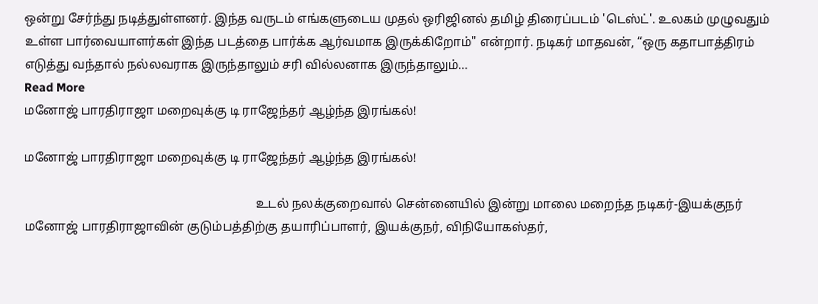ஒன்று சேர்ந்து நடித்துள்ளனர். இந்த வருடம் எங்களுடைய முதல் ஒரிஜினல் தமிழ் திரைப்படம் 'டெஸ்ட்'. உலகம் முழுவதும் உள்ள பார்வையாளர்கள் இந்த படத்தை பார்க்க ஆர்வமாக இருக்கிறோம்" என்றார். நடிகர் மாதவன், “ஒரு கதாபாத்திரம் எடுத்து வந்தால் நல்லவராக இருந்தாலும் சரி வில்லனாக இருந்தாலும்…
Read More
மனோஜ் பாரதிராஜா மறைவுக்கு டி ராஜேந்தர் ஆழ்ந்த இரங்கல்!

மனோஜ் பாரதிராஜா மறைவுக்கு டி ராஜேந்தர் ஆழ்ந்த இரங்கல்!

                                                                          உடல் நலக்குறைவால் சென்னையில் இன்று மாலை மறைந்த நடிகர்-இயக்குநர் மனோஜ் பாரதிராஜாவின் குடும்பத்திற்கு தயாரிப்பாளர், இயக்குநர், விநியோகஸ்தர்,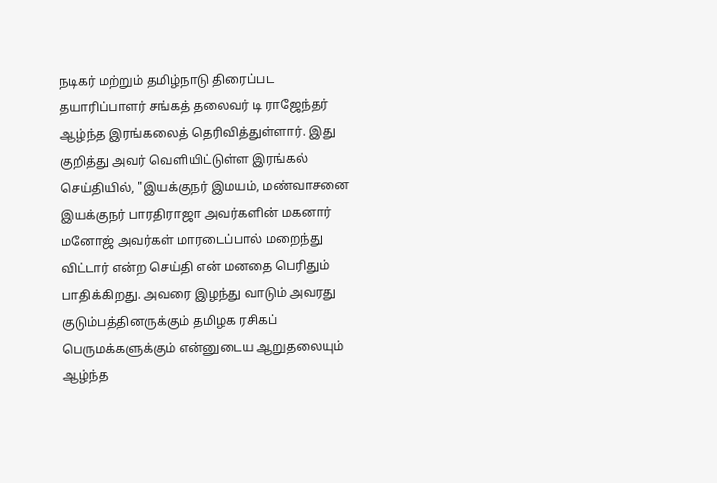நடிகர் மற்றும் தமிழ்நாடு திரைப்பட தயாரிப்பாளர் சங்கத் தலைவர் டி ராஜேந்தர் ஆழ்ந்த இரங்கலைத் தெரிவித்துள்ளார். இது குறித்து அவர் வெளியிட்டுள்ள இரங்கல் செய்தியில், "இயக்குநர் இமயம், மண்வாசனை இயக்குநர் பாரதிராஜா அவர்களின் மகனார் மனோஜ் அவர்கள் மாரடைப்பால் மறைந்து விட்டார் என்ற செய்தி என் மனதை பெரிதும் பாதிக்கிறது. அவரை இழந்து வாடும் அவரது குடும்பத்தினருக்கும் தமிழக ரசிகப் பெருமக்களுக்கும் என்னுடைய ஆறுதலையும் ஆழ்ந்த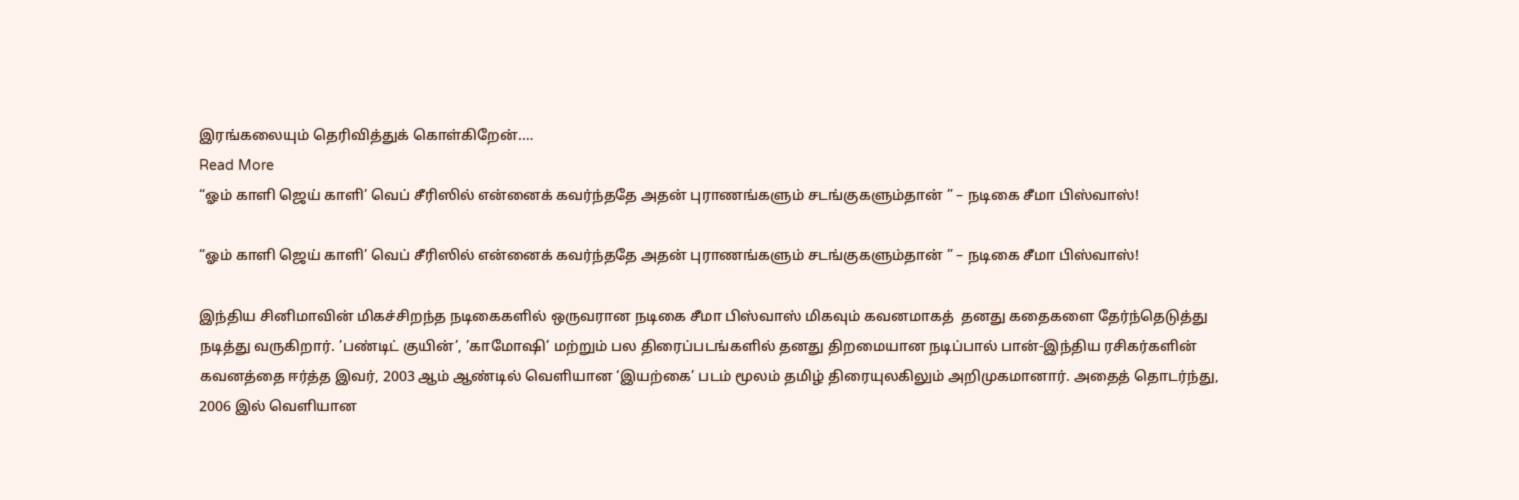இரங்கலையும் தெரிவித்துக் கொள்கிறேன்.…
Read More
“ஓம் காளி ஜெய் காளி’ வெப் சீரிஸில் என்னைக் கவர்ந்ததே அதன் புராணங்களும் சடங்குகளும்தான் ” – நடிகை சீமா பிஸ்வாஸ்!

“ஓம் காளி ஜெய் காளி’ வெப் சீரிஸில் என்னைக் கவர்ந்ததே அதன் புராணங்களும் சடங்குகளும்தான் ” – நடிகை சீமா பிஸ்வாஸ்!

இந்திய சினிமாவின் மிகச்சிறந்த நடிகைகளில் ஒருவரான நடிகை சீமா பிஸ்வாஸ் மிகவும் கவனமாகத்  தனது கதைகளை தேர்ந்தெடுத்து நடித்து வருகிறார். ’பண்டிட் குயின்’, ’காமோஷி’ மற்றும் பல திரைப்படங்களில் தனது திறமையான நடிப்பால் பான்-இந்திய ரசிகர்களின் கவனத்தை ஈர்த்த இவர், 2003 ஆம் ஆண்டில் வெளியான ‘இயற்கை’ படம் மூலம் தமிழ் திரையுலகிலும் அறிமுகமானார். அதைத் தொடர்ந்து, 2006 இல் வெளியான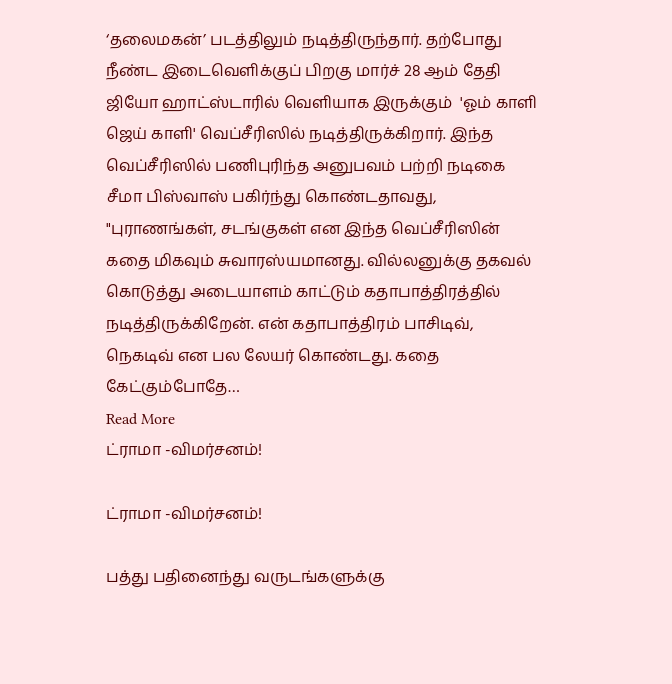‘தலைமகன்’ படத்திலும் நடித்திருந்தார். தற்போது நீண்ட இடைவெளிக்குப் பிறகு மார்ச் 28 ஆம் தேதி ஜியோ ஹாட்ஸ்டாரில் வெளியாக இருக்கும்  'ஓம் காளி ஜெய் காளி' வெப்சீரிஸில் நடித்திருக்கிறார். இந்த வெப்சீரிஸில் பணிபுரிந்த அனுபவம் பற்றி நடிகை சீமா பிஸ்வாஸ் பகிர்ந்து கொண்டதாவது, "புராணங்கள், சடங்குகள் என இந்த வெப்சீரிஸின் கதை மிகவும் சுவாரஸ்யமானது. வில்லனுக்கு தகவல் கொடுத்து அடையாளம் காட்டும் கதாபாத்திரத்தில் நடித்திருக்கிறேன். என் கதாபாத்திரம் பாசிடிவ், நெகடிவ் என பல லேயர் கொண்டது. கதை கேட்கும்போதே…
Read More
ட்ராமா -விமர்சனம்!

ட்ராமா -விமர்சனம்!

பத்து பதினைந்து வருடங்களுக்கு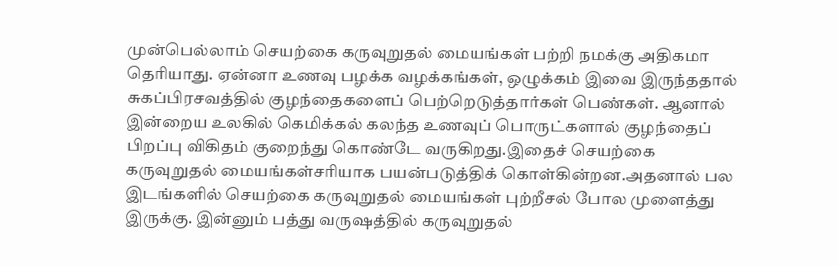முன்பெல்லாம் செயற்கை கருவுறுதல் மையங்கள் பற்றி நமக்கு அதிகமா தெரியாது. ஏன்னா உணவு பழக்க வழக்கங்கள், ஒழுக்கம் இவை இருந்ததால் சுகப்பிரசவத்தில் குழந்தைகளைப் பெற்றெடுத்தார்கள் பெண்கள். ஆனால் இன்றைய உலகில் கெமிக்கல் கலந்த உணவுப் பொருட்களால் குழந்தைப் பிறப்பு விகிதம் குறைந்து கொண்டே வருகிறது.இதைச் செயற்கை கருவுறுதல் மையங்கள்சரியாக பயன்படுத்திக் கொள்கின்றன.அதனால் பல இடங்களில் செயற்கை கருவுறுதல் மையங்கள் புற்றீசல் போல முளைத்து இருக்கு. இன்னும் பத்து வருஷத்தில் கருவுறுதல்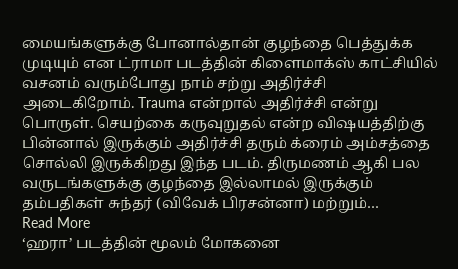மையங்களுக்கு போனால்தான் குழந்தை பெத்துக்க முடியும் என ட்ராமா படத்தின் கிளைமாக்ஸ் காட்சியில் வசனம் வரும்போது நாம் சற்று அதிர்ச்சி அடைகிறோம். Trauma என்றால் அதிர்ச்சி என்று பொருள். செயற்கை கருவுறுதல் என்ற விஷயத்திற்கு பின்னால் இருக்கும் அதிர்ச்சி தரும் க்ரைம் அம்சத்தை சொல்லி இருக்கிறது இந்த படம். திருமணம் ஆகி பல வருடங்களுக்கு குழந்தை இல்லாமல் இருக்கும் தம்பதிகள் சுந்தர் (விவேக் பிரசன்னா) மற்றும்…
Read More
‘ஹரா’ படத்தின் மூலம் மோகனை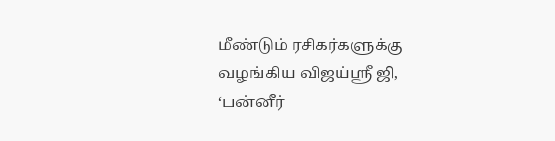மீண்டும் ரசிகர்களுக்கு வழங்கிய விஜய்ஶ்ரீ ஜி, ‘பன்னீர்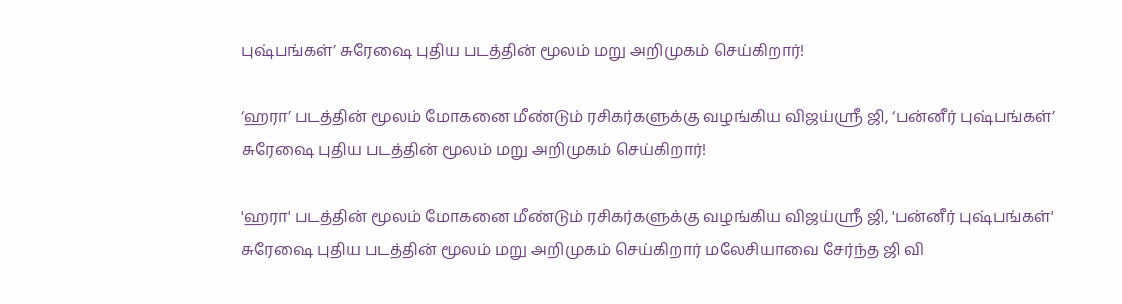புஷ்பங்கள்’ சுரேஷை புதிய படத்தின் மூலம் மறு அறிமுகம் செய்கிறார்!

‘ஹரா’ படத்தின் மூலம் மோகனை மீண்டும் ரசிகர்களுக்கு வழங்கிய விஜய்ஶ்ரீ ஜி, ‘பன்னீர் புஷ்பங்கள்’ சுரேஷை புதிய படத்தின் மூலம் மறு அறிமுகம் செய்கிறார்!

'ஹரா' படத்தின் மூலம் மோகனை மீண்டும் ரசிகர்களுக்கு வழங்கிய விஜய்ஶ்ரீ ஜி, 'பன்னீர் புஷ்பங்கள்' சுரேஷை புதிய படத்தின் மூலம் மறு அறிமுகம் செய்கிறார் மலேசியாவை சேர்ந்த ஜி வி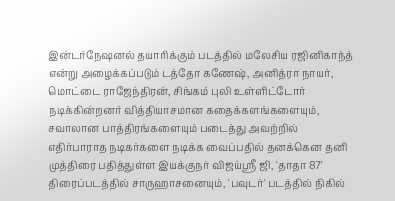இன்டர்நேஷனல் தயாரிக்கும் படத்தில் மலேசிய ரஜினிகாந்த் என்று அழைக்கப்படும் டத்தோ கணேஷ், அனித்ரா நாயர், மொட்டை ராஜேந்திரன், சிங்கம் புலி உள்ளிட்டோர் நடிக்கின்றனர் வித்தியாசமான கதைக்களங்களையும், சவாலான பாத்திரங்களையும் படைத்து அவற்றில் எதிர்பாராத நடிகர்களை நடிக்க வைப்பதில் தனக்கென தனி முத்திரை பதித்துள்ள இயக்குநர் விஜய்ஶ்ரீ ஜி, 'தாதா 87' திரைப்படத்தில் சாருஹாசனையும், 'பவுடர்' படத்தில் நிகில்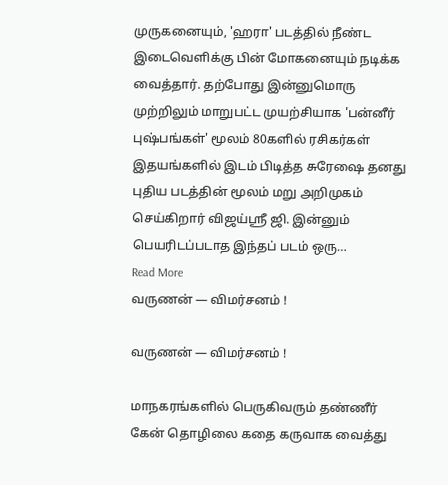முருகனையும், 'ஹரா' படத்தில் நீண்ட இடைவெளிக்கு பின் மோகனையும் நடிக்க வைத்தார். தற்போது இன்னுமொரு முற்றிலும் மாறுபட்ட முயற்சியாக 'பன்னீர் புஷ்பங்கள்' மூலம் 80களில் ரசிகர்கள் இதயங்களில் இடம் பிடித்த சுரேஷை தனது புதிய படத்தின் மூலம் மறு அறிமுகம் செய்கிறார் விஜய்ஶ்ரீ ஜி. இன்னும் பெயரிடப்படாத இந்தப் படம் ஒரு…
Read More
வருணன் — விமர்சனம் !

வருணன் — விமர்சனம் !

மாநகரங்களில் பெருகிவரும் தண்ணீர் கேன் தொழிலை கதை கருவாக வைத்து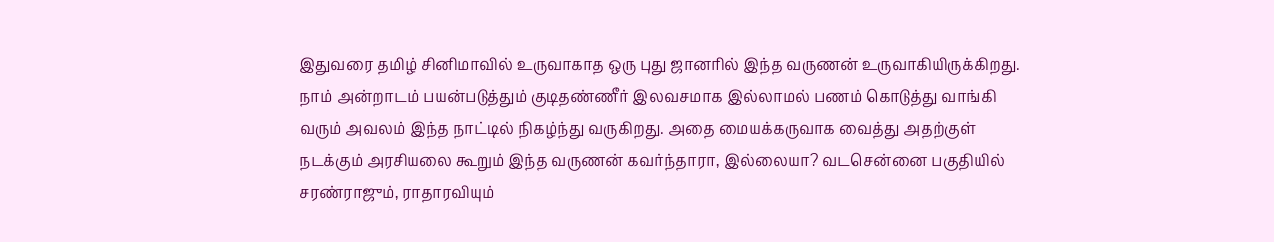இதுவரை தமிழ் சினிமாவில் உருவாகாத ஒரு புது ஜானரில் இந்த வருணன் உருவாகியிருக்கிறது. நாம் அன்றாடம் பயன்படுத்தும் குடிதண்ணீர் இலவசமாக இல்லாமல் பணம் கொடுத்து வாங்கி வரும் அவலம் இந்த நாட்டில் நிகழ்ந்து வருகிறது. அதை மையக்கருவாக வைத்து அதற்குள் நடக்கும் அரசியலை கூறும் இந்த வருணன் கவர்ந்தாரா, இல்லையா? வடசென்னை பகுதியில் சரண்ராஜும், ராதாரவியும்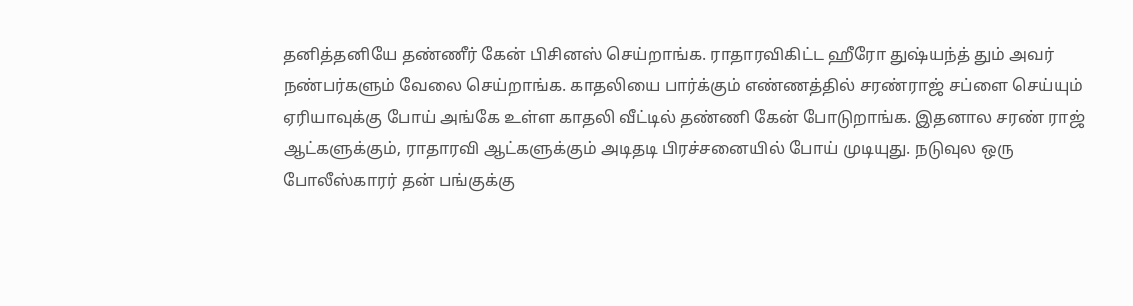தனித்தனியே தண்ணீர் கேன் பிசினஸ் செய்றாங்க. ராதாரவிகிட்ட ஹீரோ துஷ்யந்த் தும் அவர் நண்பர்களும் வேலை செய்றாங்க. காதலியை பார்க்கும் எண்ணத்தில் சரண்ராஜ் சப்ளை செய்யும் ஏரியாவுக்கு போய் அங்கே உள்ள காதலி வீட்டில் தண்ணி கேன் போடுறாங்க. இதனால சரண் ராஜ் ஆட்களுக்கும், ராதாரவி ஆட்களுக்கும் அடிதடி பிரச்சனையில் போய் முடியுது. நடுவுல ஒரு போலீஸ்காரர் தன் பங்குக்கு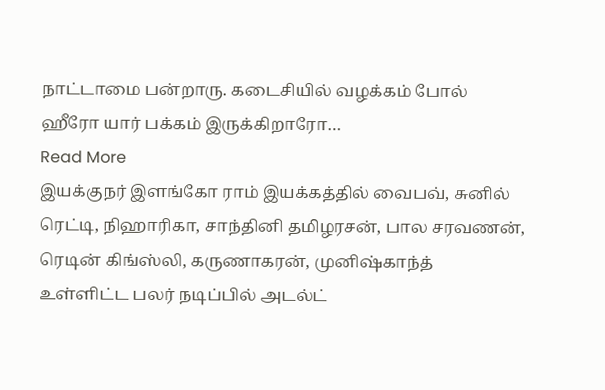நாட்டாமை பன்றாரு. கடைசியில் வழக்கம் போல் ஹீரோ யார் பக்கம் இருக்கிறாரோ…
Read More
இயக்குநர் இளங்கோ ராம் இயக்கத்தில் வைபவ், சுனில் ரெட்டி, நிஹாரிகா, சாந்தினி தமிழரசன், பால சரவணன், ரெடின் கிங்ஸ்லி, கருணாகரன், முனிஷ்காந்த் உள்ளிட்ட பலர் நடிப்பில் அடல்ட்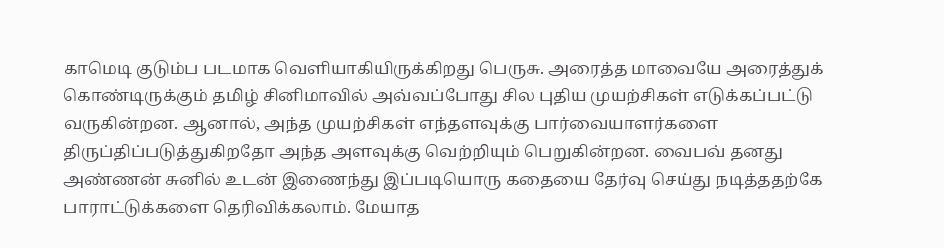காமெடி குடும்ப படமாக வெளியாகியிருக்கிறது பெருசு. அரைத்த மாவையே அரைத்துக் கொண்டிருக்கும் தமிழ் சினிமாவில் அவ்வப்போது சில புதிய முயற்சிகள் எடுக்கப்பட்டு வருகின்றன. ஆனால், அந்த முயற்சிகள் எந்தளவுக்கு பார்வையாளர்களை திருப்திப்படுத்துகிறதோ அந்த அளவுக்கு வெற்றியும் பெறுகின்றன. வைபவ் தனது அண்ணன் சுனில் உடன் இணைந்து இப்படியொரு கதையை தேர்வு செய்து நடித்ததற்கே பாராட்டுக்களை தெரிவிக்கலாம். மேயாத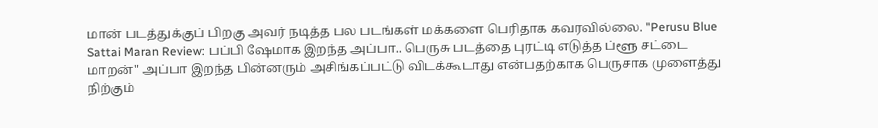மான் படத்துக்குப் பிறகு அவர் நடித்த பல படங்கள் மக்களை பெரிதாக கவரவில்லை. "Perusu Blue Sattai Maran Review: பப்பி ஷேமாக இறந்த அப்பா.. பெருசு படத்தை புரட்டி எடுத்த ப்ளூ சட்டை மாறன்" அப்பா இறந்த பின்னரும் அசிங்கப்பட்டு விடக்கூடாது என்பதற்காக பெருசாக முளைத்து நிற்கும்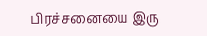பிரச்சனையை இரு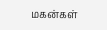மகன்கள்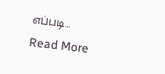எப்படி…
Read More